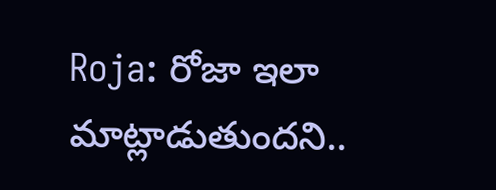Roja: రోజా ఇలా మాట్లాడుతుందని..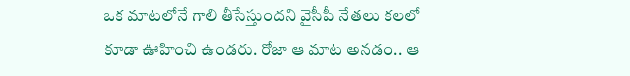ఒక మాటలోనే గాలి తీసేస్తుందని వైసీపీ నేతలు కలలో కూడా ఊహించి ఉండరు. రోజా ఆ మాట అనడం.. ఆ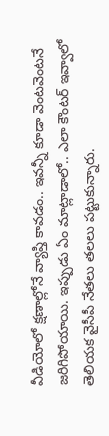వీడియోలో క్షణాల్లోనే వ్యాప్తి కావడం.. ఇవన్నీ కూడా వెంటవెంటనే జరిగిపోయాయి. ఇప్పుడు ఏం మాట్లాడాలో.. ఎలా కౌంటర్ ఇవ్వాలో తెలియక వైసీపీ నేతలు తలలు పట్టుకున్నారు.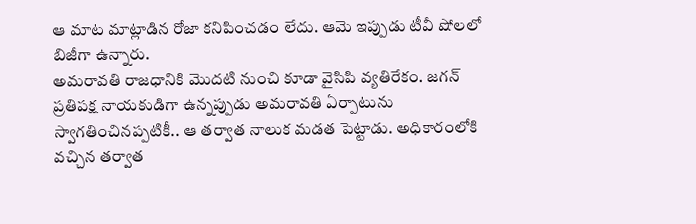ఆ మాట మాట్లాడిన రోజా కనిపించడం లేదు. ఆమె ఇప్పుడు టీవీ షోలలో బిజీగా ఉన్నారు.
అమరావతి రాజధానికి మొదటి నుంచి కూడా వైసిపి వ్యతిరేకం. జగన్ ప్రతిపక్ష నాయకుడిగా ఉన్నప్పుడు అమరావతి ఏర్పాటును స్వాగతించినప్పటికీ.. ఆ తర్వాత నాలుక మడత పెట్టాడు. అధికారంలోకి వచ్చిన తర్వాత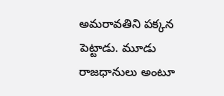అమరావతిని పక్కన పెట్టాడు. మూడు రాజధానులు అంటూ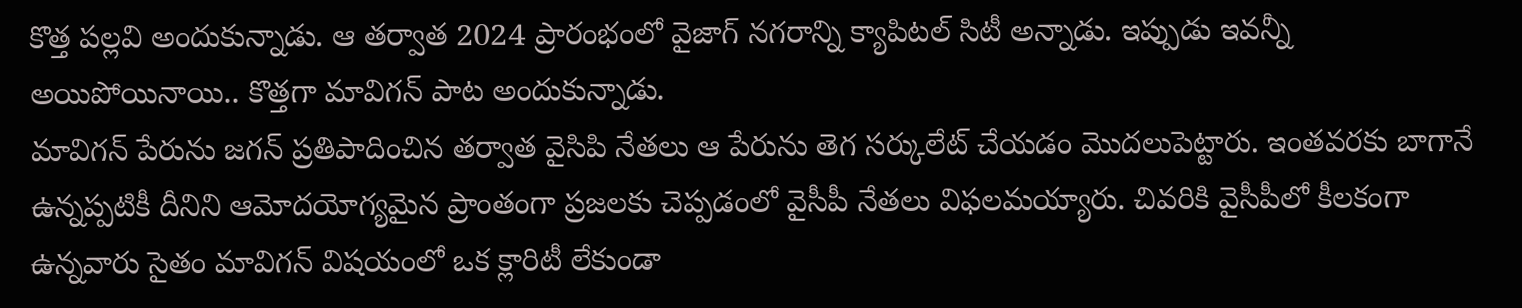కొత్త పల్లవి అందుకున్నాడు. ఆ తర్వాత 2024 ప్రారంభంలో వైజాగ్ నగరాన్ని క్యాపిటల్ సిటీ అన్నాడు. ఇప్పుడు ఇవన్నీ అయిపోయినాయి.. కొత్తగా మావిగన్ పాట అందుకున్నాడు.
మావిగన్ పేరును జగన్ ప్రతిపాదించిన తర్వాత వైసిపి నేతలు ఆ పేరును తెగ సర్కులేట్ చేయడం మొదలుపెట్టారు. ఇంతవరకు బాగానే ఉన్నప్పటికీ దీనిని ఆమోదయోగ్యమైన ప్రాంతంగా ప్రజలకు చెప్పడంలో వైసీపీ నేతలు విఫలమయ్యారు. చివరికి వైసీపీలో కీలకంగా ఉన్నవారు సైతం మావిగన్ విషయంలో ఒక క్లారిటీ లేకుండా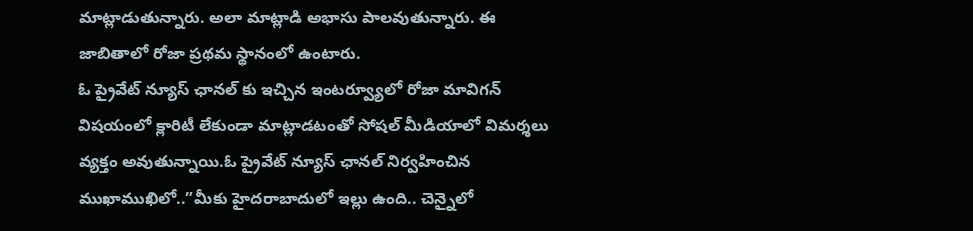మాట్లాడుతున్నారు. అలా మాట్లాడి అభాసు పాలవుతున్నారు. ఈ జాబితాలో రోజా ప్రథమ స్థానంలో ఉంటారు.
ఓ ప్రైవేట్ న్యూస్ ఛానల్ కు ఇచ్చిన ఇంటర్వ్యూలో రోజా మావిగన్ విషయంలో క్లారిటీ లేకుండా మాట్లాడటంతో సోషల్ మీడియాలో విమర్శలు వ్యక్తం అవుతున్నాయి.ఓ ప్రైవేట్ న్యూస్ ఛానల్ నిర్వహించిన ముఖాముఖిలో..”మీకు హైదరాబాదులో ఇల్లు ఉంది.. చెన్నైలో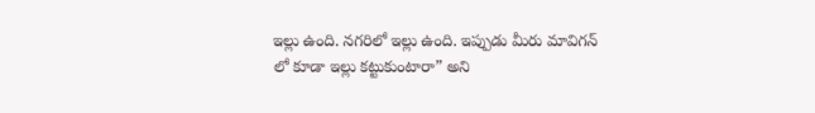ఇల్లు ఉంది. నగరిలో ఇల్లు ఉంది. ఇప్పుడు మీరు మావిగన్ లో కూడా ఇల్లు కట్టుకుంటారా” అని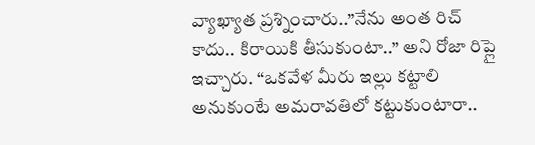వ్యాఖ్యాత ప్రశ్నించారు..”నేను అంత రిచ్ కాదు.. కిరాయికి తీసుకుంటా..” అని రోజా రిప్లై ఇచ్చారు. “ఒకవేళ మీరు ఇల్లు కట్టాలి అనుకుంటే అమరావతిలో కట్టుకుంటారా..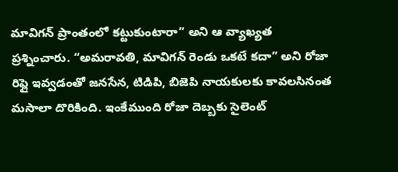మావిగన్ ప్రాంతంలో కట్టుకుంటారా” అని ఆ వ్యాఖ్యత ప్రశ్నించారు. “అమరావతి, మావిగన్ రెండు ఒకటే కదా” అని రోజా రిప్లై ఇవ్వడంతో జనసేన, టిడిపి, బిజెపి నాయకులకు కావలసినంత మసాలా దొరికింది. ఇంకేముంది రోజా దెబ్బకు సైలెంట్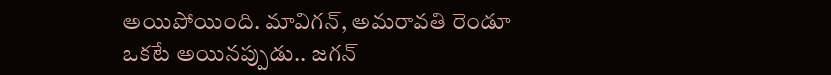అయిపోయింది. మావిగన్, అమరావతి రెండూ ఒకటే అయినప్పుడు.. జగన్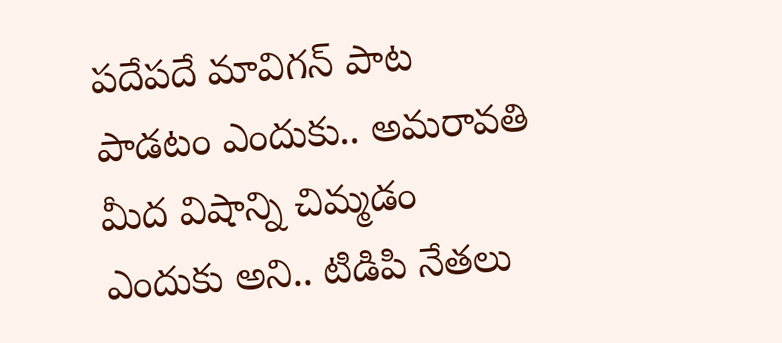పదేపదే మావిగన్ పాట పాడటం ఎందుకు.. అమరావతి మీద విషాన్ని చిమ్మడం ఎందుకు అని.. టిడిపి నేతలు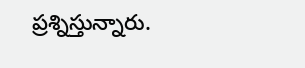ప్రశ్నిస్తున్నారు.